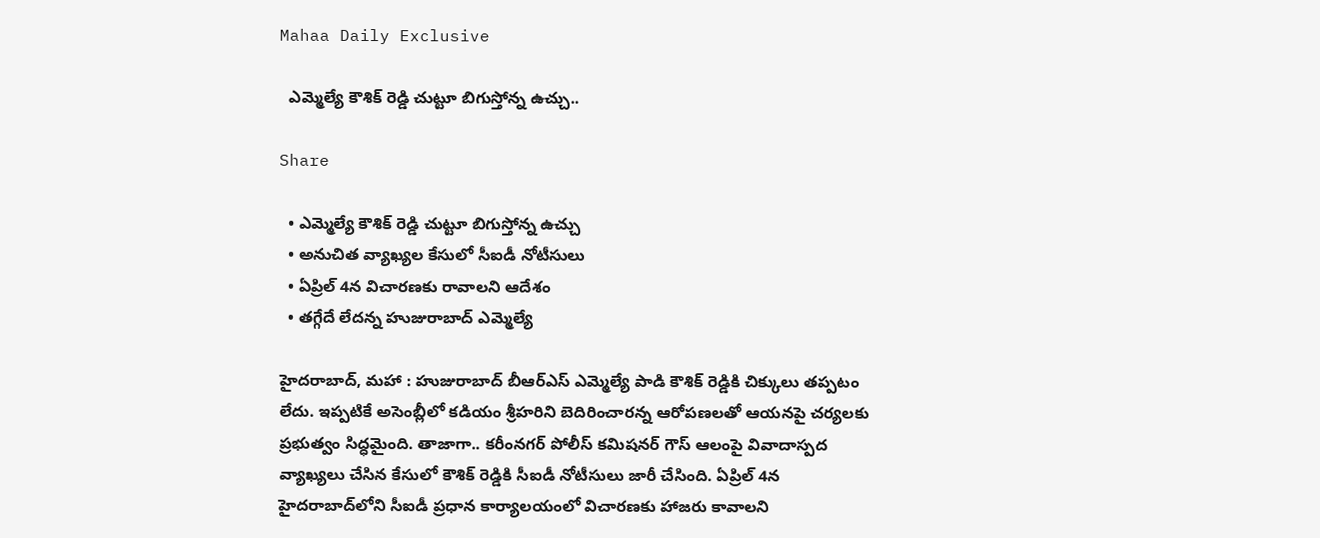Mahaa Daily Exclusive

  ఎమ్మెల్యే కౌశిక్ రెడ్డి చుట్టూ బిగుస్తోన్న ఉచ్చు..

Share

  • ఎమ్మెల్యే కౌశిక్ రెడ్డి చుట్టూ బిగుస్తోన్న ఉచ్చు
  • అనుచిత వ్యాఖ్యల కేసులో సీఐడీ నోటీసులు
  • ఏప్రిల్ 4న విచారణకు రావాలని ఆదేశం
  • తగ్గేదే లేదన్న హుజురాబాద్ ఎమ్మెల్యే

హైదరాబాద్, మహా : హుజురాబాద్ బీఆర్ఎస్ ఎమ్మెల్యే పాడి కౌశిక్ రెడ్డికి చిక్కులు తప్పటం లేదు. ఇప్పటికే అసెంబ్లీలో కడియం శ్రీహరిని బెదిరించారన్న ఆరోపణలతో ఆయనపై చర్యలకు ప్రభుత్వం సిద్ధమైంది. తాజాగా.. కరీంనగర్ పోలీస్ కమిషనర్‌ గౌస్ ఆలంపై వివాదాస్పద వ్యాఖ్యలు చేసిన కేసులో కౌశిక్ రెడ్డికి సీఐడీ నోటీసులు జారీ చేసింది. ఏప్రిల్ 4న హైదరాబాద్‌లోని సీఐడీ ప్రధాన కార్యాలయంలో విచారణకు హాజరు కావాలని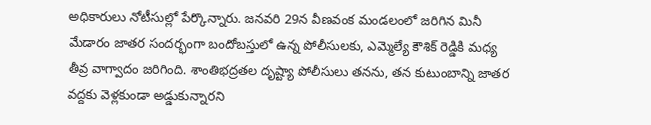అధికారులు నోటీసుల్లో పేర్కొన్నారు. జనవరి 29న వీణవంక మండలంలో జరిగిన మినీ మేడారం జాతర సందర్భంగా బందోబస్తులో ఉన్న పోలీసులకు, ఎమ్మెల్యే కౌశిక్ రెడ్డికి మధ్య తీవ్ర వాగ్వాదం జరిగింది. శాంతిభద్రతల దృష్ట్యా పోలీసులు తనను, తన కుటుంబాన్ని జాతర వద్దకు వెళ్లకుండా అడ్డుకున్నారని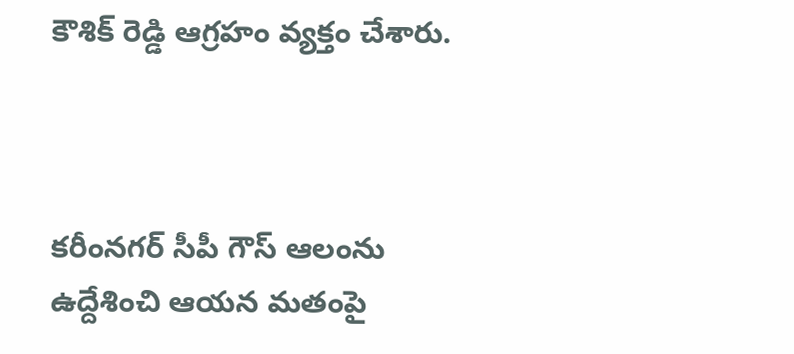కౌశిక్ రెడ్డి ఆగ్రహం వ్యక్తం చేశారు.



కరీంనగర్ సీపీ గౌస్ ఆలంను ఉద్దేశించి ఆయన మతంపై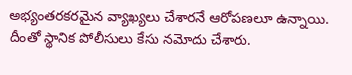అభ్యంతరకరమైన వ్యాఖ్యలు చేశారనే ఆరోపణలూ ఉన్నాయి. దీంతో స్థానిక పోలీసులు కేసు నమోదు చేశారు.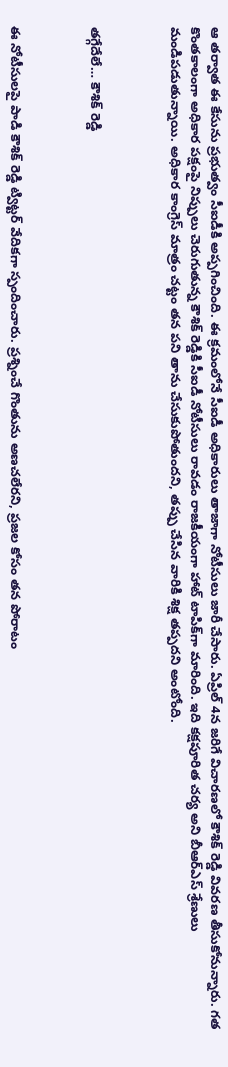ఆ తర్వాత ఈ కేసును ప్రభుత్వం సీఐడీకి అప్పగించింది. ఈ క్రమంలోనే సీఐడీ అధికారులు తాజాగా నోటీసులు జారీ చేసారు. ఏప్రిల్ 4న జరిగే విచారణలో కౌశిక్ రెడ్డి వివరణ తీసుకోనున్నారు. గత కొంతకాలంగా అధికార పక్షంపై నిప్పులు చెరుగుతున్న కౌశిక్ రెడ్డికి సీఐడీ నోటీసులు రావడం రాజకీయంగా హాట్ టాపిక్‌గా మారింది. ఇది కక్షపూరిత చర్య అని బీఆర్ఎస్ శ్రేణులు మండిపడుతున్నాయి. అధికార కాంగ్రెస్ మాత్రం చట్టం తన పని తాను చేసుకుపోతుందని, తప్పు చేసిన వారికి శిక్ష తప్పదని అంటోంది.



తగ్గేదేలే… కౌశిక్ రెడ్డి



ఈ నోటీసులపై పాడి కౌశిక్ రెడ్డి ట్విట్టర్ వేదికగా స్పందించారు. ప్రశ్నించే గొంతును అణచలేరని, ప్రజల కోసం తన పోరాటం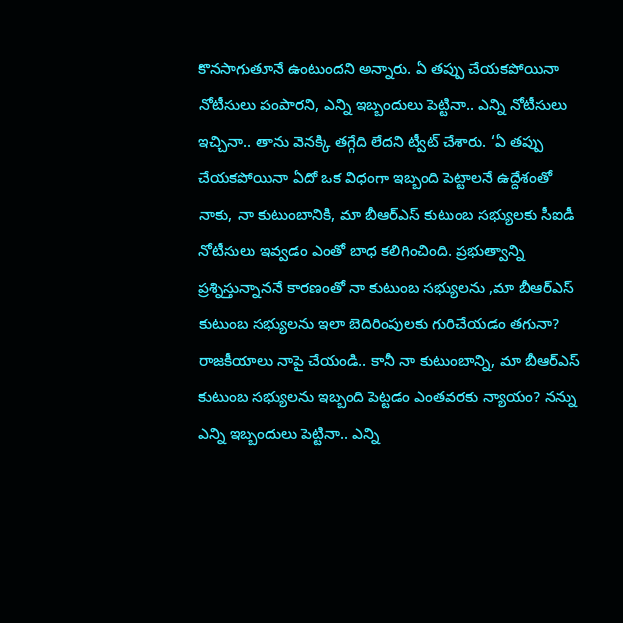కొనసాగుతూనే ఉంటుందని అన్నారు. ఏ తప్పు చేయకపోయినా నోటీసులు పంపారని, ఎన్ని ఇబ్బందులు పెట్టినా.. ఎన్ని నోటీసులు ఇచ్చినా.. తాను వెనక్కి తగ్గేది లేదని ట్వీట్ చేశారు. ‘ఏ తప్పు చేయకపోయినా ఏదో ఒక విధంగా ఇబ్బంది పెట్టాలనే ఉద్దేశంతో నాకు, నా కుటుంబానికి, మా బీఆర్ఎస్ కుటుంబ సభ్యులకు సీఐడీ నోటీసులు ఇవ్వడం ఎంతో బాధ కలిగించింది. ప్రభుత్వాన్ని ప్రశ్నిస్తున్నాననే కారణంతో నా కుటుంబ సభ్యులను ,మా బీఆర్ఎస్ కుటుంబ సభ్యులను ఇలా బెదిరింపులకు గురిచేయడం తగునా? రాజకీయాలు నాపై చేయండి.. కానీ నా కుటుంబాన్ని, మా బీఆర్ఎస్ కుటుంబ సభ్యులను ఇబ్బంది పెట్టడం ఎంతవరకు న్యాయం? నన్ను ఎన్ని ఇబ్బందులు పెట్టినా.. ఎన్ని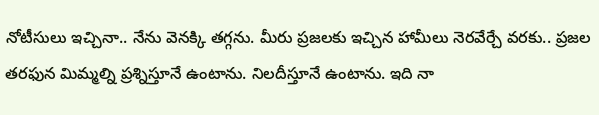నోటీసులు ఇచ్చినా.. నేను వెనక్కి తగ్గను. మీరు ప్రజలకు ఇచ్చిన హామీలు నెరవేర్చే వరకు.. ప్రజల తరఫున మిమ్మల్ని ప్రశ్నిస్తూనే ఉంటాను. నిలదీస్తూనే ఉంటాను. ఇది నా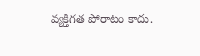వ్యక్తిగత పోరాటం కాదు.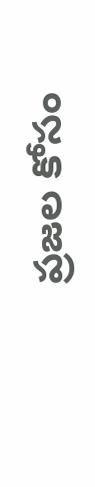ప్రజల కోసం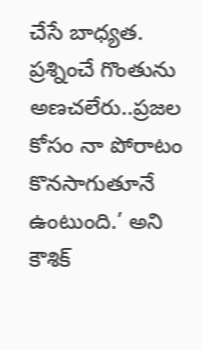చేసే బాధ్యత. ప్రశ్నించే గొంతును అణచలేరు..ప్రజల కోసం నా పోరాటం కొనసాగుతూనే ఉంటుంది.’ అని కౌశిక్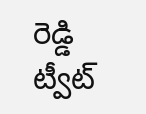రెడ్డి ట్వీట్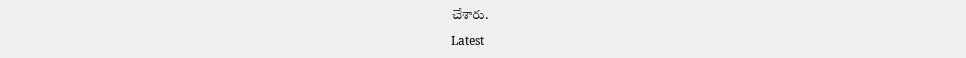చేశారు.

Latest